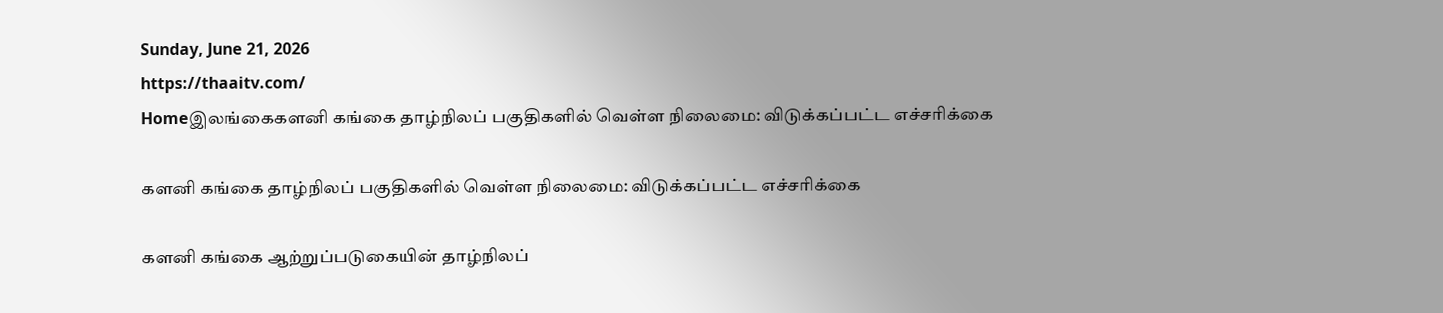Sunday, June 21, 2026
https://thaaitv.com/
Homeஇலங்கைகளனி கங்கை தாழ்நிலப் பகுதிகளில் வெள்ள நிலைமை: விடுக்கப்பட்ட எச்சரிக்கை

களனி கங்கை தாழ்நிலப் பகுதிகளில் வெள்ள நிலைமை: விடுக்கப்பட்ட எச்சரிக்கை

களனி கங்கை ஆற்றுப்படுகையின் தாழ்நிலப்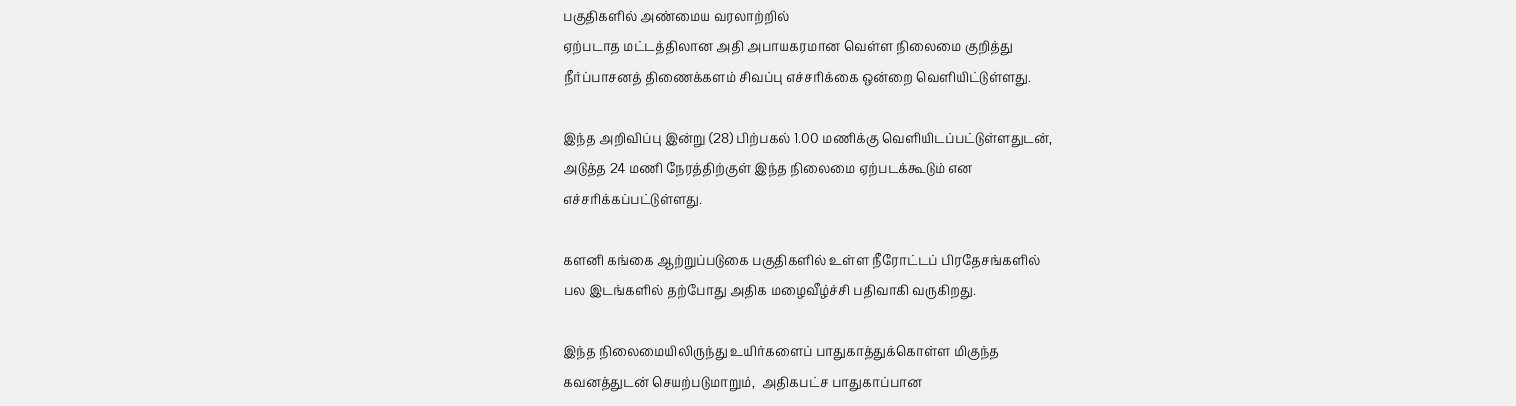பகுதிகளில் அண்மைய வரலாற்றில்
ஏற்படாத மட்டத்திலான அதி அபாயகரமான வெள்ள நிலைமை குறித்து
நீர்ப்பாசனத் திணைக்களம் சிவப்பு எச்சரிக்கை ஒன்றை வெளியிட்டுள்ளது.

இந்த அறிவிப்பு இன்று (28) பிற்பகல் 1.00 மணிக்கு வெளியிடப்பட்டுள்ளதுடன்,
அடுத்த 24 மணி நேரத்திற்குள் இந்த நிலைமை ஏற்படக்கூடும் என
எச்சரிக்கப்பட்டுள்ளது.

களனி கங்கை ஆற்றுப்படுகை பகுதிகளில் உள்ள நீரோட்டப் பிரதேசங்களில்
பல இடங்களில் தற்போது அதிக மழைவீழ்ச்சி பதிவாகி வருகிறது.

இந்த நிலைமையிலிருந்து உயிர்களைப் பாதுகாத்துக்கொள்ள மிகுந்த
கவனத்துடன் செயற்படுமாறும்,  அதிகபட்ச பாதுகாப்பான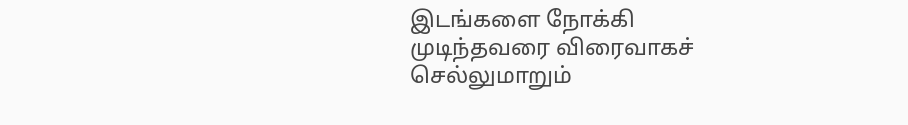இடங்களை நோக்கி
முடிந்தவரை விரைவாகச் செல்லுமாறும்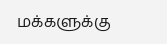மக்களுக்கு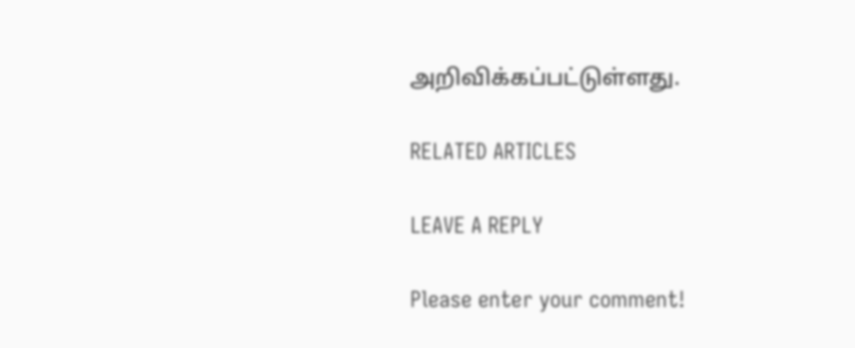அறிவிக்கப்பட்டுள்ளது.

RELATED ARTICLES

LEAVE A REPLY

Please enter your comment!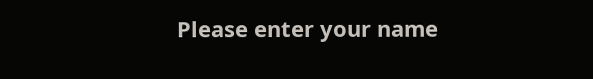Please enter your name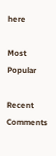here

Most Popular

Recent Comments